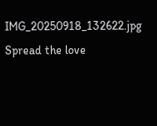IMG_20250918_132622.jpg
Spread the love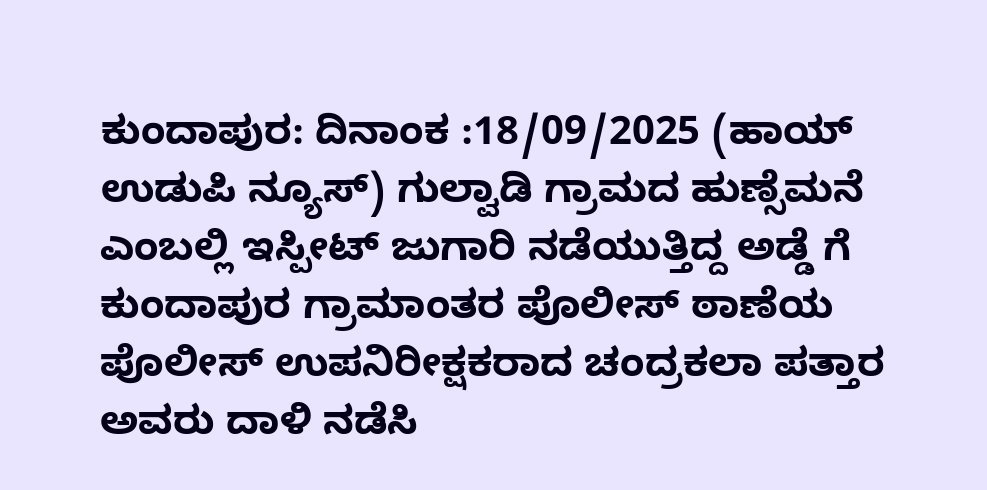ಕುಂದಾಪುರ: ದಿನಾಂಕ :18/09/2025 (ಹಾಯ್ ಉಡುಪಿ ನ್ಯೂಸ್) ಗುಲ್ವಾಡಿ ಗ್ರಾಮದ ಹುಣ್ಸೆಮನೆ ಎಂಬಲ್ಲಿ ಇಸ್ಪೀಟ್ ಜುಗಾರಿ ನಡೆಯುತ್ತಿದ್ದ ಅಡ್ಡೆ ಗೆ ಕುಂದಾಪುರ ಗ್ರಾಮಾಂತರ ಪೊಲೀಸ್ ಠಾಣೆಯ ಪೊಲೀಸ್ ಉಪನಿರೀಕ್ಷಕರಾದ ಚಂದ್ರಕಲಾ ಪತ್ತಾರ ಅವರು ದಾಳಿ ನಡೆಸಿ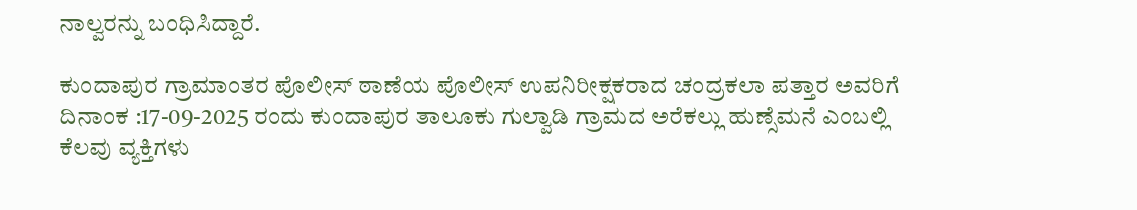ನಾಲ್ವರನ್ನು ಬಂಧಿಸಿದ್ದಾರೆ.

ಕುಂದಾಪುರ ಗ್ರಾಮಾಂತರ ಪೊಲೀಸ್ ಠಾಣೆಯ ಪೊಲೀಸ್ ಉಪನಿರೀಕ್ಷಕರಾದ ಚಂದ್ರಕಲಾ ಪತ್ತಾರ ಅವರಿಗೆ ದಿನಾಂಕ :17-09-2025 ರಂದು ಕುಂದಾಪುರ ತಾಲೂಕು ಗುಲ್ವಾಡಿ ಗ್ರಾಮದ ಅರೆಕಲ್ಲು ಹುಣ್ಸೆಮನೆ ಎಂಬಲ್ಲಿ ಕೆಲವು ವ್ಯಕ್ತಿಗಳು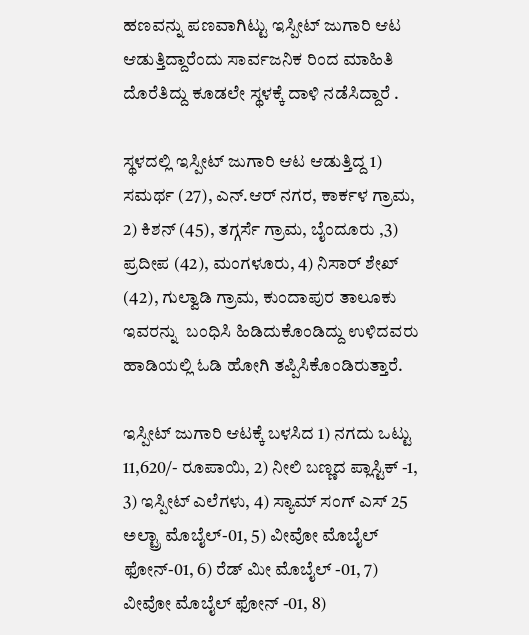ಹಣವನ್ನು ಪಣವಾಗಿಟ್ಟು ಇಸ್ಪೀಟ್ ಜುಗಾರಿ ಆಟ ಆಡುತ್ತಿದ್ದಾರೆಂದು ಸಾರ್ವಜನಿಕ ರಿಂದ ಮಾಹಿತಿ ದೊರೆತಿದ್ದು ಕೂಡಲೇ ಸ್ಥಳಕ್ಕೆ ದಾಳಿ ನಡೆಸಿದ್ದಾರೆ .

ಸ್ಥಳದಲ್ಲಿ ಇಸ್ಪೀಟ್‌ ಜುಗಾರಿ ಆಟ ಆಡುತ್ತಿದ್ದ 1) ಸಮರ್ಥ (27), ಎನ್.ಆರ್ ನಗರ, ಕಾರ್ಕಳ ಗ್ರಾಮ, 2) ಕಿಶನ್ (45), ತಗ್ಗರ್ಸೆ ಗ್ರಾಮ, ಬೈಂದೂರು ,3) ಪ್ರದೀಪ (42), ಮಂಗಳೂರು, 4) ನಿಸಾರ್ ಶೇಖ್ (42), ಗುಲ್ವಾಡಿ ಗ್ರಾಮ, ಕುಂದಾಪುರ ತಾಲೂಕು ಇವರನ್ನು  ಬಂಧಿಸಿ ಹಿಡಿದುಕೊಂಡಿದ್ದು ಉಳಿದವರು ಹಾಡಿಯಲ್ಲಿ ಓಡಿ ಹೋಗಿ ತಪ್ಪಿಸಿಕೊಂಡಿರುತ್ತಾರೆ.

ಇಸ್ಪೀಟ್‌ ಜುಗಾರಿ ಆಟಕ್ಕೆ ಬಳಸಿದ 1) ನಗದು ಒಟ್ಟು 11,620/- ರೂಪಾಯಿ, 2) ನೀಲಿ ಬಣ್ಣದ ಪ್ಲಾಸ್ಟಿಕ್‌ -1, 3) ಇಸ್ಪೀಟ್ ಎಲೆಗಳು, 4) ಸ್ಯಾಮ್ ಸಂಗ್ ಎಸ್ 25 ಅಲ್ಟ್ರಾ ಮೊಬೈಲ್‌-01, 5) ವೀವೋ ಮೊಬೈಲ್ ಫೋನ್-01, 6) ರೆಡ್ ಮೀ ಮೊಬೈಲ್ -01, 7) ವೀವೋ ಮೊಬೈಲ್ ಫೋನ್ -01, 8)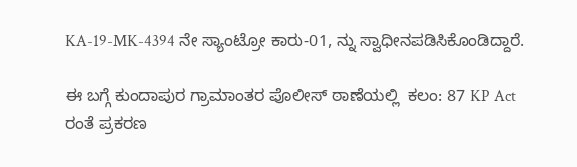KA-19-MK-4394 ನೇ ಸ್ಯಾಂಟ್ರೋ ಕಾರು-01, ನ್ನು ಸ್ವಾಧೀನಪಡಿಸಿಕೊಂಡಿದ್ದಾರೆ.

ಈ ಬಗ್ಗೆ ಕುಂದಾಪುರ ಗ್ರಾಮಾಂತರ ಪೊಲೀಸ್‌ ಠಾಣೆಯಲ್ಲಿ  ಕಲಂ: 87 KP Act ರಂತೆ ಪ್ರಕರಣ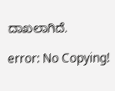ದಾಖಲಾಗಿದೆ.

error: No Copying!